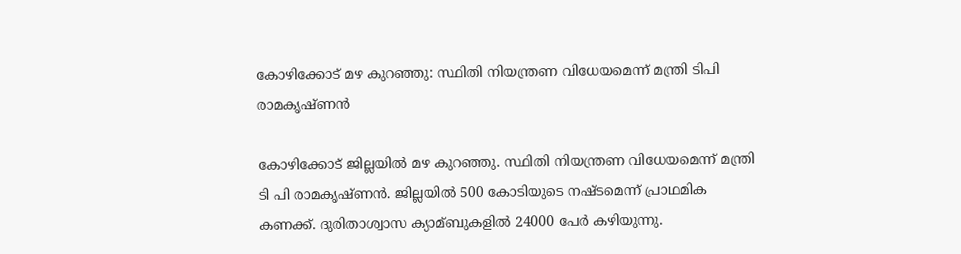കോഴിക്കോട് മഴ കുറഞ്ഞു: സ്ഥിതി നിയന്ത്രണ വിധേയമെന്ന് മന്ത്രി ടിപി രാമകൃഷ്ണന്‍

കോഴിക്കോട് ജില്ലയില്‍ മഴ കുറഞ്ഞു. സ്ഥിതി നിയന്ത്രണ വിധേയമെന്ന് മന്ത്രി ടി പി രാമകൃഷ്ണന്‍. ജില്ലയില്‍ 500 കോടിയുടെ നഷ്ടമെന്ന് പ്രാഥമിക കണക്ക്. ദുരിതാശ്വാസ ക്യാമ്ബുകളില്‍ 24000 പേര്‍ കഴിയുന്നു.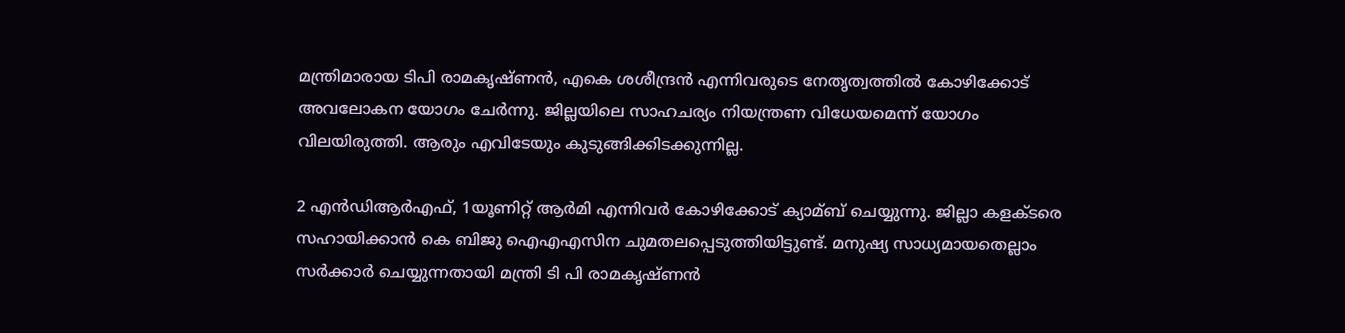മന്ത്രിമാരായ ടിപി രാമകൃഷ്ണന്‍, എകെ ശശീന്ദ്രന്‍ എന്നിവരുടെ നേതൃത്വത്തില്‍ കോഴിക്കോട് അവലോകന യോഗം ചേര്‍ന്നു. ജില്ലയിലെ സാഹചര്യം നിയന്ത്രണ വിധേയമെന്ന് യോഗം വിലയിരുത്തി. ആരും എവിടേയും കുടുങ്ങിക്കിടക്കുന്നില്ല.

2 എന്‍ഡിആര്‍എഫ്, 1യൂണിറ്റ് ആര്‍മി എന്നിവര്‍ കോഴിക്കോട് ക്യാമ്ബ് ചെയ്യുന്നു. ജില്ലാ കളക്ടരെ സഹായിക്കാന്‍ കെ ബിജു ഐഎഎസിന ചുമതലപ്പെടുത്തിയിട്ടുണ്ട്. മനുഷ്യ സാധ്യമായതെല്ലാം സര്‍ക്കാര്‍ ചെയ്യുന്നതായി മന്ത്രി ടി പി രാമകൃഷ്ണന്‍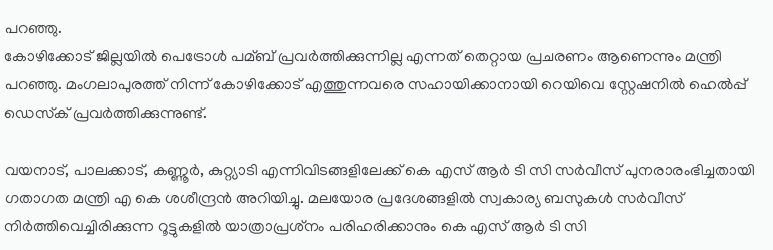പറഞ്ഞു.
കോഴിക്കോട് ജില്ലയില്‍ പെട്രോള്‍ പമ്ബ് പ്രവര്‍ത്തിക്കുന്നില്ല എന്നത് തെറ്റായ പ്രചരണം ആണെന്നും മന്ത്രി പറഞ്ഞു. മംഗലാപുരത്ത് നിന്ന് കോഴിക്കോട് എത്തുന്നവരെ സഹായിക്കാനായി റെയിവെ സ്റ്റേഷനില്‍ ഹെല്‍പ്പ് ഡെസ്‌ക് പ്രവര്‍ത്തിക്കുന്നുണ്ട്.

വയനാട്, പാലക്കാട്, കണ്ണൂര്‍, കുറ്റ്യാടി എന്നിവിടങ്ങളിലേക്ക് കെ എസ് ആര്‍ ടി സി സര്‍വീസ് പുനരാരംഭിച്ചതായി ഗതാഗത മന്ത്രി എ കെ ശശീന്ദ്രന്‍ അറിയിച്ചു. മലയോര പ്രദേശങ്ങളില്‍ സ്വകാര്യ ബസുകള്‍ സര്‍വീസ് നിര്‍ത്തിവെച്ചിരിക്കുന്ന റൂട്ടുകളില്‍ യാത്രാപ്രശ്‌നം പരിഹരിക്കാനും കെ എസ് ആര്‍ ടി സി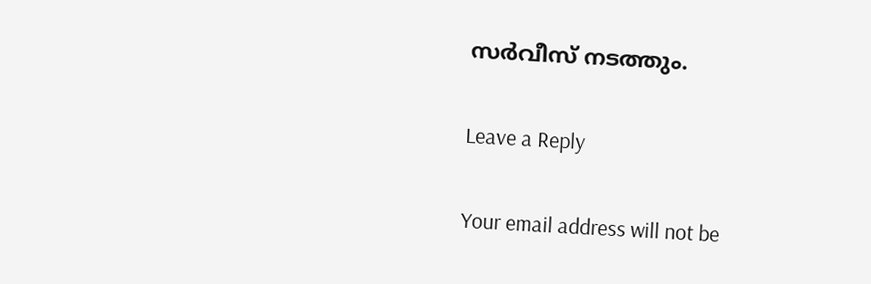സര്‍വീസ് നടത്തും.

Leave a Reply

Your email address will not be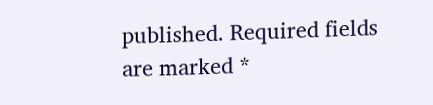published. Required fields are marked *